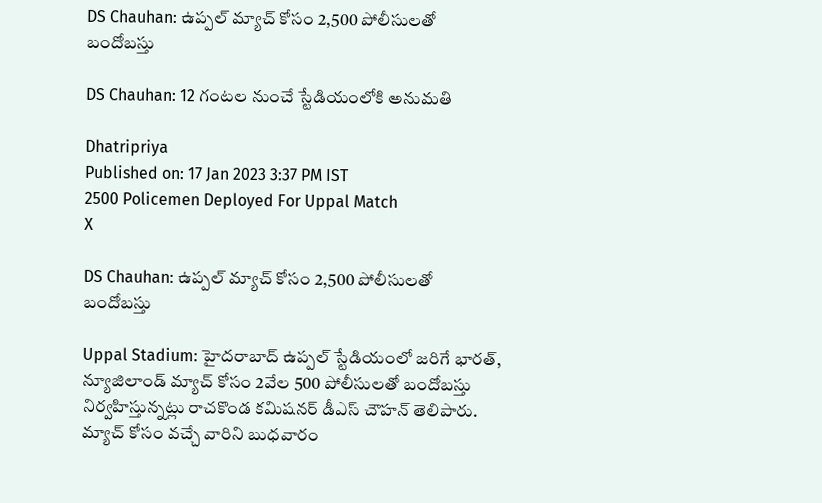DS Chauhan: ఉప్పల్ మ్యాచ్ కోసం 2,500 పోలీసులతో బందోబస్తు

DS Chauhan: 12 గంటల నుంచే స్టేడియంలోకి అనుమతి

Dhatripriya
Published on: 17 Jan 2023 3:37 PM IST
2500 Policemen Deployed For Uppal Match
X

DS Chauhan: ఉప్పల్ మ్యాచ్ కోసం 2,500 పోలీసులతో బందోబస్తు

Uppal Stadium: హైదరాబాద్ ఉప్పల్ స్టేడియంలో జరిగే భారత్, న్యూజిలాండ్ మ్యాచ్ కోసం 2వేల 500 పోలీసులతో బందోబస్తు నిర్వహిస్తున్నట్లు రాచకొండ కమిషనర్ డీఎస్ చౌహన్ తెలిపారు. మ్యాచ్ కోసం వచ్చే వారిని బుధవారం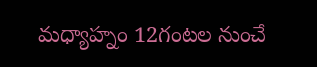మధ్యాహ్నం 12గంటల నుంచే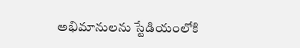అభిమానులను స్టేడియంలోకి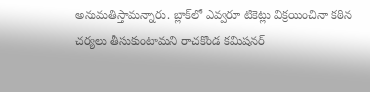అనుమతిస్తామన్నారు. బ్లాక్‌లో ఎవ్వరూ టికెట్లు విక్రయించినా కఠిన చర్యలు తీసుకుంటామని రాచకొండ కమిషనర్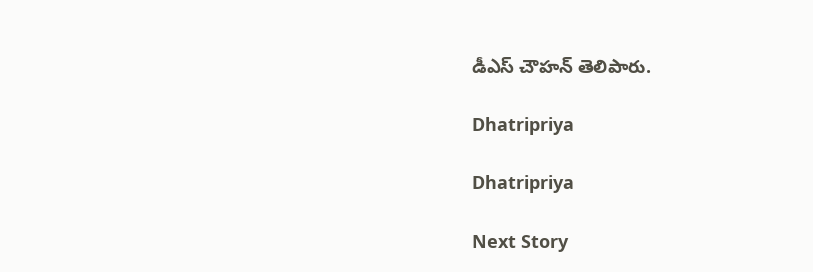డీఎస్ చౌహన్ తెలిపారు.

Dhatripriya

Dhatripriya

Next Story